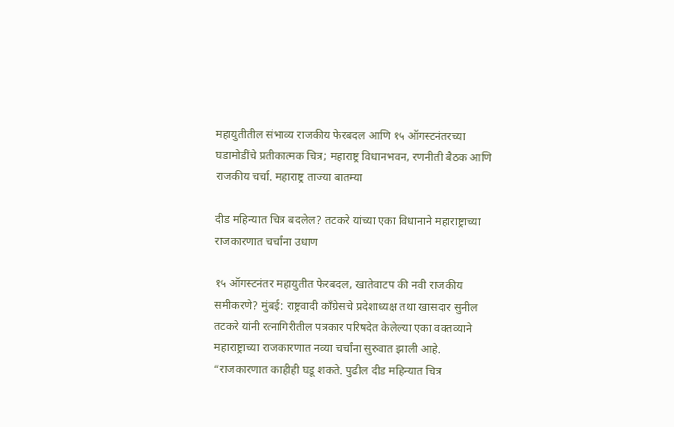महायुतीतील संभाव्य राजकीय फेरबदल आणि १५ ऑगस्टनंतरच्या घडामोडींचे प्रतीकात्मक चित्र; महाराष्ट्र विधानभवन, रणनीती बैठक आणि राजकीय चर्चा. महाराष्ट्र ताज्या बातम्या

दीड महिन्यात चित्र बदलेल? तटकरे यांच्या एका विधानाने महाराष्ट्राच्या राजकारणात चर्चांना उधाण

१५ ऑगस्टनंतर महायुतीत फेरबदल, खातेवाटप की नवी राजकीय समीकरणे? मुंबई: राष्ट्रवादी काँग्रेसचे प्रदेशाध्यक्ष तथा खासदार सुनील तटकरे यांनी रत्नागिरीतील पत्रकार परिषदेत केलेल्या एका वक्तव्याने महाराष्ट्राच्या राजकारणात नव्या चर्चांना सुरुवात झाली आहे. “राजकारणात काहीही घडू शकते. पुढील दीड महिन्यात चित्र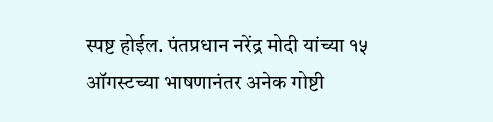स्पष्ट होईल. पंतप्रधान नरेंद्र मोदी यांच्या १५ ऑगस्टच्या भाषणानंतर अनेक गोष्टी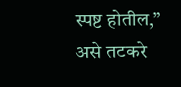स्पष्ट होतील,” असे तटकरे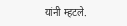यांनी म्हटले.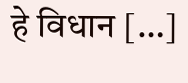हे विधान […]